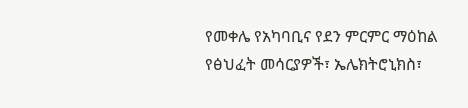የመቀሌ የአካባቢና የደን ምርምር ማዕከል የፅህፈት መሳርያዎች፣ ኤሌክትሮኒክስ፣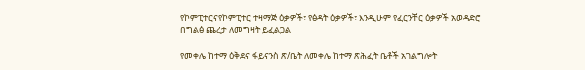የኮምፒተርናየኮምፒተር ተዛማጅ ዕቃዎች፣ የፅዳት ዕቃዎች፣ እንዲሁም የፈርንቸር ዕቃዎች አወዳድሮ በግልፅ ጨረታ ለመግዛት ይፈልጋል

የመቀሌ ከተማ ዕቅደና ፋይናንስ ጽ/ቤት ለመቀሌ ከተማ ጽሕፈት ቤቶች አገልግሎት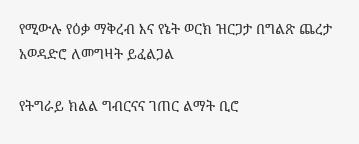የሚውሉ የዕቃ ማቅረብ እና የኔት ወርክ ዝርጋታ በግልጽ ጨረታ አወዳድሮ ለመግዛት ይፈልጋል

የትግራይ ክልል ግብርናና ገጠር ልማት ቢሮ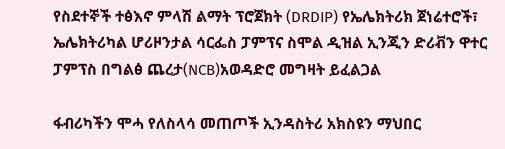የስደተኞች ተፅእኖ ምላሽ ልማት ፕሮጀክት (DRDIP) የኤሌክትሪክ ጀነሬተሮች፣ ኤሌክትሪካል ሆሪዞንታል ሳርፌስ ፓምፕና ስሞል ዲዝል ኢንጂን ድሪቭን ዋተር ፓምፕስ በግልፅ ጨረታ(NCB)አወዳድሮ መግዛት ይፈልጋል

ፋብሪካችን ሞሓ የለስላሳ መጠጦች ኢንዳስትሪ አክስዩን ማህበር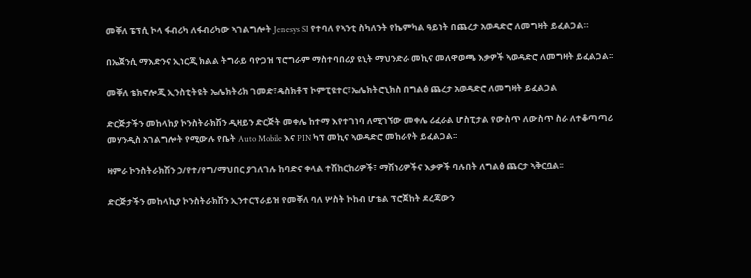መቐለ ፔፕሲ ኮላ ፋብሪካ ለፋብሪካው ኣገልግሎት Jenesys SI የተባለ የኣንቲ ስካለንት የኬምካል ዓይነት በጨረታ አወዳድሮ ለመግዛት ይፈልጋል።

በኤጀንሲ ማእድንና ኢነርጂ ክልል ትግራይ ባዮጋዝ ፕሮግራም ማስተባበሪያ ዩኒት ማህንድራ መኪና መለዋወጫ እቃዎች ኣወዳድሮ ለመግዛት ይፈልጋል፡፡

መቐለ ቴክኖሎጂ ኢንስቲትዩት ኤሌክትሪክ ገመድ፣ዴስክቶፕ ኮምፒዩተር፣ኤሌክትሮኒክስ በግልፅ ጨረታ አወዳድሮ ለመግዛት ይፈልጋል

ድርጅታችን መከላከያ ኮንስትራክሽን ዲዛይን ድርጅት መቀሌ ከተማ እየተገነባ ለሚገኘው መቀሌ ሪፈራል ሆስፒታል የውስጥ ለውስጥ ስራ ለተቆጣጣሪ መሃንዲስ አገልግሎት የሚውሉ የቤት Auto Mobile እና PIN ካፕ መኪና ኣወዳድሮ መከራየት ይፈልጋል፡፡

ዛምራ ኮንስትራክሽን ኃ/የተ/የግ/ማህበር ያገለገሉ ከባድና ቀላል ተሽከርከሪዎች፣ ማሽነሪዎችና እቃዎች ባሉበት ለግልፅ ጨርታ ኣቅርቧል፡፡

ድርጅታችን መከላኪያ ኮንስትራክሽን ኢንተርፕራይዝ የመቐለ ባለ ሦስት ኮከብ ሆቴል ፕሮጀከት ደረጃውን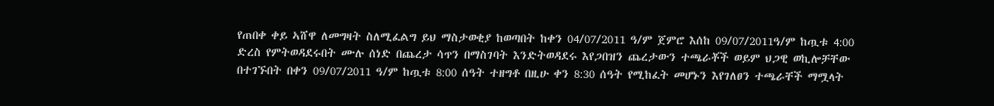የጠበቀ ቀይ ኣሸዋ ለመግዛት ስለሚፈልግ ይህ ማስታወቂያ ከወጣበት ከቀን 04/07/2011 ዓ/ም ጀምሮ እሰከ 09/07/2011ዓ/ም ከጧቱ 4:00 ድረስ የምትወዳደሩበት ሙሉ ሰነድ በጨረታ ሳጥን በማስገባት እንድትወዳደሩ እየጋበዝን ጨረታውን ተጫራቾች ወይም ህጋዊ ወኪሎቻቸው በተገኙበት በቀን 09/07/2011 ዓ/ም ከጧቱ 8:00 ሰዓት ተዘግቶ በዚሁ ቀን 8:30 ሰዓት የሚከፈት መሆኑን እየገለፀን ተጫራቸች ማሟላት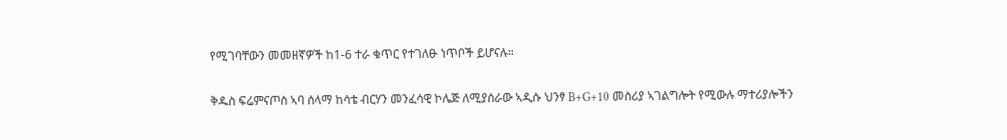የሚገባቸውን መመዘኛዎች ከ1-6 ተራ ቁጥር የተገለፁ ነጥቦች ይሆናሉ።

ቅዱስ ፍሬምናጦስ ኣባ ሰላማ ከሳቴ ብርሃን መንፈሳዊ ኮሌጅ ለሚያሰራው ኣዲሱ ህንፃ B+G+10 መስሪያ ኣገልግሎት የሚውሉ ማተሪያሎችን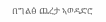በግልፅ ጨረታ ኣወዳድሮ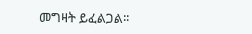መግዛት ይፈልጋል፡፡